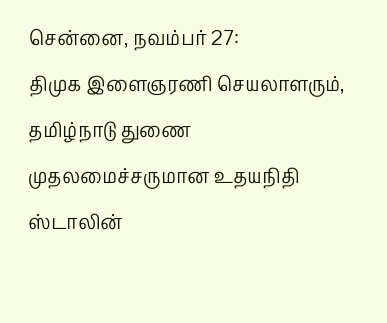சென்னை, நவம்பர் 27:
திமுக இளைஞரணி செயலாளரும், தமிழ்நாடு துணை முதலமைச்சருமான உதயநிதி ஸ்டாலின்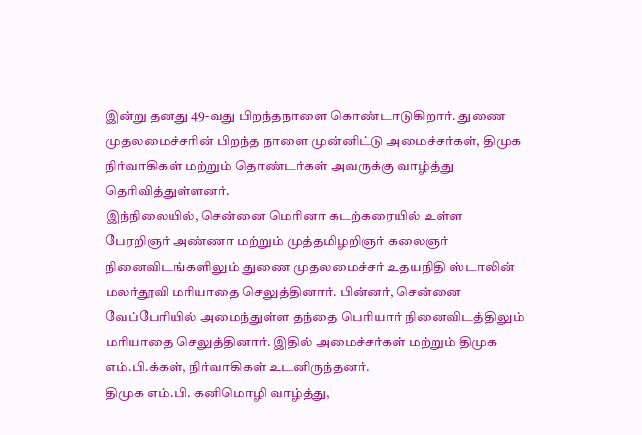இன்று தனது 49-வது பிறந்தநாளை கொண்டாடுகிறார். துணை முதலமைச்சரின் பிறந்த நாளை முன்னிட்டு அமைச்சர்கள், திமுக நிர்வாகிகள் மற்றும் தொண்டர்கள் அவருக்கு வாழ்த்து தெரிவித்துள்ளனர்.
இந்நிலையில், சென்னை மெரினா கடற்கரையில் உள்ள பேரறிஞர் அண்ணா மற்றும் முத்தமிழறிஞர் கலைஞர் நினைவிடங்களிலும் துணை முதலமைச்சர் உதயநிதி ஸ்டாலின் மலர்தூவி மரியாதை செலுத்தினார். பின்னர், சென்னை வேப்பேரியில் அமைந்துள்ள தந்தை பெரியார் நினைவிடத்திலும் மரியாதை செலுத்தினார். இதில் அமைச்சர்கள் மற்றும் திமுக எம்.பி.க்கள், நிர்வாகிகள் உடனிருந்தனர்.
திமுக எம்.பி. கனிமொழி வாழ்த்து,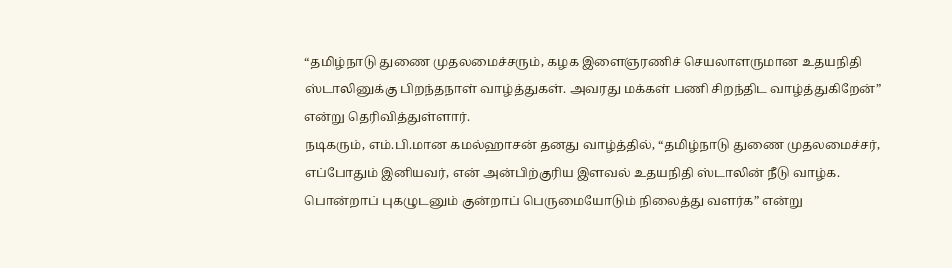“தமிழ்நாடு துணை முதலமைச்சரும், கழக இளைஞரணிச் செயலாளருமான உதயநிதி ஸ்டாலினுக்கு பிறந்தநாள் வாழ்த்துகள். அவரது மக்கள் பணி சிறந்திட வாழ்த்துகிறேன்” என்று தெரிவித்துள்ளார்.
நடிகரும், எம்.பி.மான கமல்ஹாசன் தனது வாழ்த்தில், “தமிழ்நாடு துணை முதலமைச்சர், எப்போதும் இனியவர், என் அன்பிற்குரிய இளவல் உதயநிதி ஸ்டாலின் நீடு வாழ்க. பொன்றாப் புகழுடனும் குன்றாப் பெருமையோடும் நிலைத்து வளர்க” என்று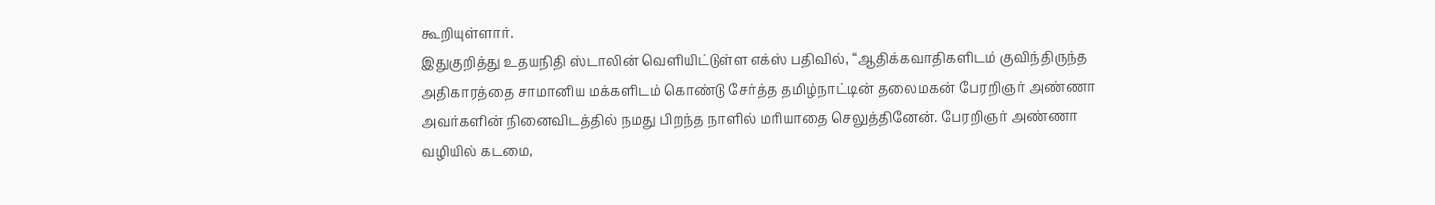கூறியுள்ளார்.
இதுகுறித்து உதயநிதி ஸ்டாலின் வெளியிட்டுள்ள எக்ஸ் பதிவில், “ஆதிக்கவாதிகளிடம் குவிந்திருந்த அதிகாரத்தை சாமானிய மக்களிடம் கொண்டு சேர்த்த தமிழ்நாட்டின் தலைமகன் பேரறிஞர் அண்ணா அவர்களின் நினைவிடத்தில் நமது பிறந்த நாளில் மரியாதை செலுத்தினேன். பேரறிஞர் அண்ணா வழியில் கடமை,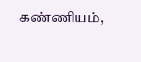கண்ணியம்,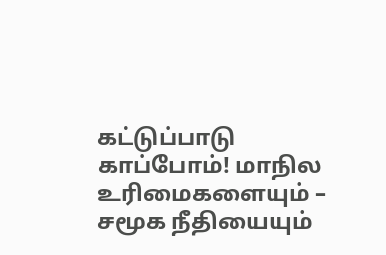கட்டுப்பாடு காப்போம்! மாநில உரிமைகளையும் – சமூக நீதியையும்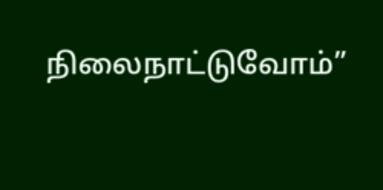நிலைநாட்டுவோம்”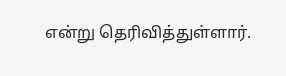என்று தெரிவித்துள்ளார்.